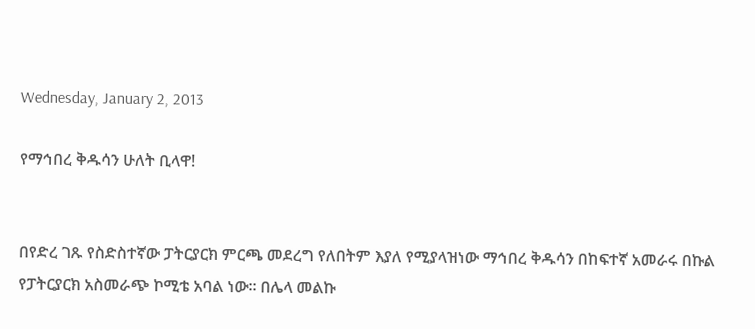Wednesday, January 2, 2013

የማኅበረ ቅዱሳን ሁለት ቢላዋ!


በየድረ ገጹ የስድስተኛው ፓትርያርክ ምርጫ መደረግ የለበትም እያለ የሚያላዝነው ማኅበረ ቅዱሳን በከፍተኛ አመራሩ በኩል የፓትርያርክ አስመራጭ ኮሚቴ አባል ነው። በሌላ መልኩ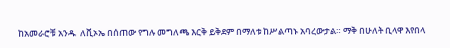ከአመራሮቹ አንዱ  ለቪኦኤ በሰጠው የግሉ መግለጫ እርቅ ይቅደም በማለቱ ከሥልጣኑ አባረውታል። ማቅ በሁለት ቢላዋ እየበላ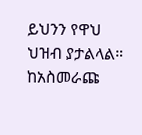ይህንን የዋህ ህዝብ ያታልላል። ከአስመራጩ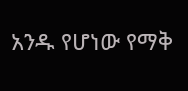አንዱ የሆነው የማቅ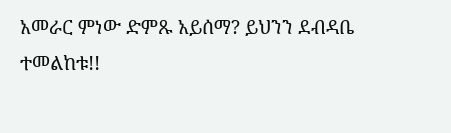አመራር ምነው ድምጹ አይሰማ? ይህንን ደብዳቤ ተመልከቱ!!